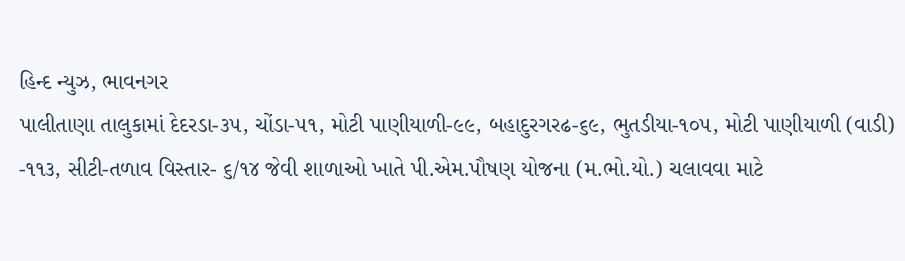હિન્દ ન્યુઝ, ભાવનગર
પાલીતાણા તાલુકામાં દેદરડા-૩૫, ચોંડા-૫૧, મોટી પાણીયાળી-૯૯, બહાદુરગરઢ-૬૯, ભુતડીયા-૧૦૫, મોટી પાણીયાળી (વાડી) -૧૧૩, સીટી-તળાવ વિસ્તાર- ૬/૧૪ જેવી શાળાઓ ખાતે પી.એમ.પૌષણ યોજના (મ.ભો.યો.) ચલાવવા માટે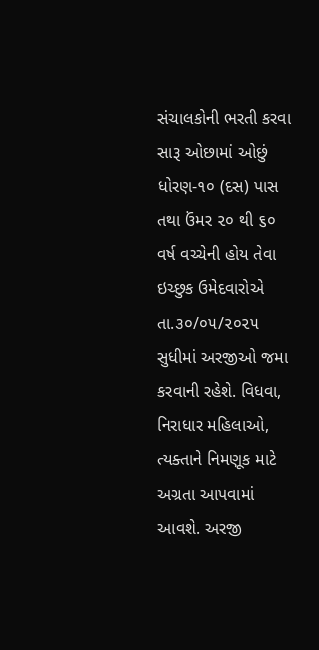સંચાલકોની ભરતી કરવા સારૂ ઓછામાં ઓછું ધોરણ-૧૦ (દસ) પાસ તથા ઉંમર ૨૦ થી ૬૦ વર્ષ વચ્ચેની હોય તેવા ઇચ્છુક ઉમેદવારોએ તા.૩૦/૦૫/૨૦૨૫ સુધીમાં અરજીઓ જમા કરવાની રહેશે. વિધવા, નિરાધાર મહિલાઓ, ત્યક્તાને નિમણૂક માટે અગ્રતા આપવામાં આવશે. અરજી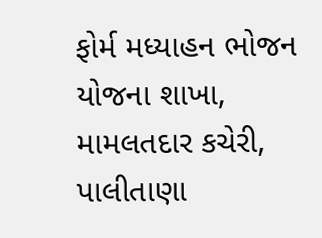ફોર્મ મધ્યાહન ભોજન યોજના શાખા, મામલતદાર કચેરી, પાલીતાણા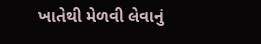ખાતેથી મેળવી લેવાનું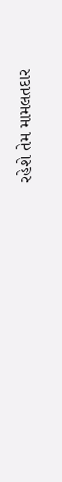રહેશે તેમ મામલતદાર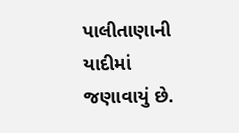પાલીતાણાની યાદીમાં જણાવાયું છે.